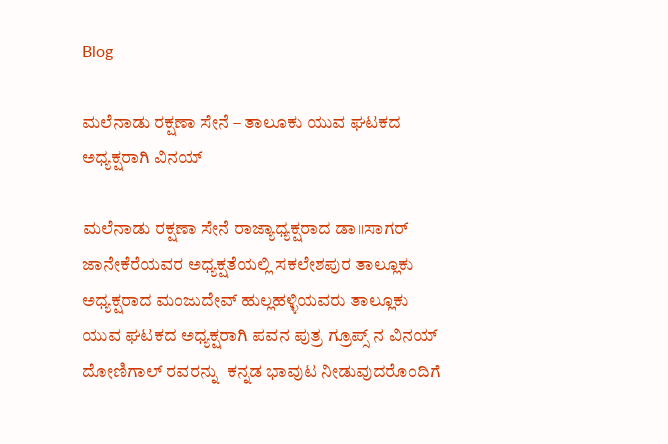Blog

ಮಲೆನಾಡು ರಕ್ಷಣಾ ಸೇನೆ – ತಾಲೂಕು ಯುವ ಘಟಕದ ಅಧ್ಯಕ್ಷರಾಗಿ ವಿನಯ್

ಮಲೆನಾಡು ರಕ್ಷಣಾ ಸೇನೆ ರಾಜ್ಯಾಧ್ಯಕ್ಷರಾದ ಡಾ॥ಸಾಗರ್ ಜಾನೇಕೆರೆಯವರ ಅಧ್ಯಕ್ಷತೆಯಲ್ಲಿ ಸಕಲೇಶಪುರ ತಾಲ್ಲೂಕು ಅಧ್ಯಕ್ಷರಾದ ಮಂಜುದೇವ್ ಹುಲ್ಲಹಳ್ಳಿಯವರು ತಾಲ್ಲೂಕು ಯುವ ಘಟಕದ ಅಧ್ಯಕ್ಷರಾಗಿ ಪವನ ಪುತ್ರ ಗ್ರೂಪ್ಸ್ ನ ವಿನಯ್ ದೋಣಿಗಾಲ್ ರವರನ್ನು  ಕನ್ನಡ ಭಾವುಟ ನೀಡುವುದರೊಂದಿಗೆ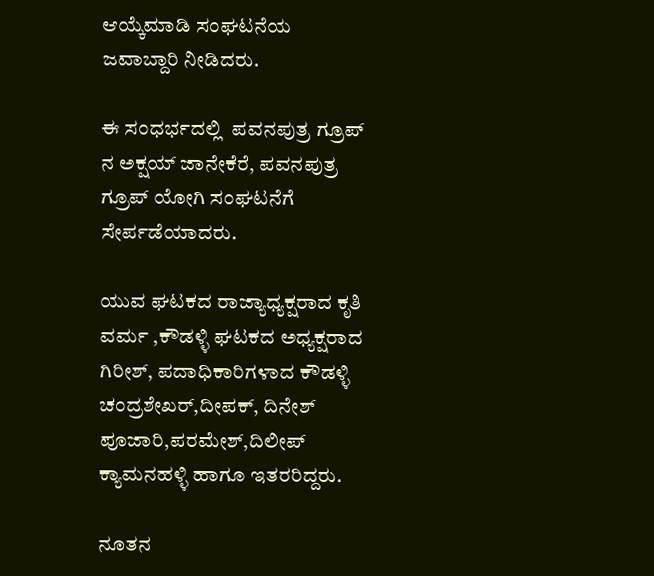ಆಯ್ಕೆಮಾಡಿ ಸಂಘಟನೆಯ ಜವಾಬ್ದಾರಿ ನೀಡಿದರು.

ಈ ಸಂಧರ್ಭದಲ್ಲಿ  ಪವನಪುತ್ರ ಗ್ರೂಪ್ ನ ಅಕ್ಷಯ್ ಜಾನೇಕೆರೆ, ಪವನಪುತ್ರ ಗ್ರೂಪ್ ಯೋಗಿ ಸಂಘಟನೆಗೆ ಸೇರ್ಪಡೆಯಾದರು.

ಯುವ ಘಟಕದ ರಾಜ್ಯಾಧ್ಯಕ್ಷರಾದ ಕೃತಿ ವರ್ಮ ,ಕೌಡಳ್ಳಿ ಘಟಕದ ಅಧ್ಯಕ್ಷರಾದ ಗಿರೀಶ್, ಪದಾಧಿಕಾರಿಗಳಾದ ಕೌಡಳ್ಳಿ ಚಂದ್ರಶೇಖರ್,ದೀಪಕ್, ದಿನೇಶ್    ಪೂಜಾರಿ,ಪರಮೇಶ್,ದಿಲೀಪ್ ಕ್ಯಾಮನಹಳ್ಳಿ ಹಾಗೂ ಇತರರಿದ್ದರು.

ನೂತನ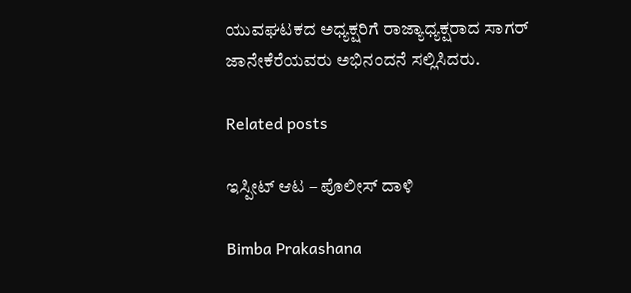ಯುವಘಟಕದ ಅಧ್ಯಕ್ಷರಿಗೆ ರಾಜ್ಯಾಧ್ಯಕ್ಷರಾದ ಸಾಗರ್ ಜಾನೇಕೆರೆಯವರು ಅಭಿನಂದನೆ ಸಲ್ಲಿಸಿದರು.

Related posts

ಇಸ್ಪೀಟ್ ಆಟ – ಪೊಲೀಸ್ ದಾಳಿ

Bimba Prakashana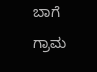ಬಾಗೆ ಗ್ರಾಮ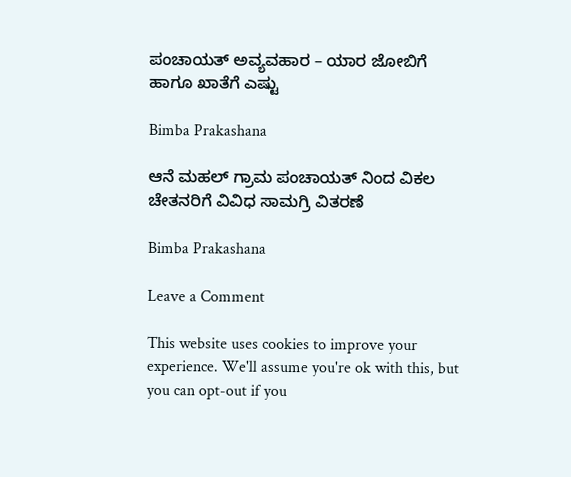ಪಂಚಾಯತ್ ಅವ್ಯವಹಾರ – ಯಾರ ಜೋಬಿಗೆ ಹಾಗೂ ಖಾತೆಗೆ ಎಷ್ಟು

Bimba Prakashana

ಆನೆ ಮಹಲ್ ಗ್ರಾಮ ಪಂಚಾಯತ್ ನಿಂದ ವಿಕಲ ಚೇತನರಿಗೆ ವಿವಿಧ ಸಾಮಗ್ರಿ ವಿತರಣೆ

Bimba Prakashana

Leave a Comment

This website uses cookies to improve your experience. We'll assume you're ok with this, but you can opt-out if you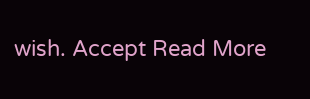wish. Accept Read More